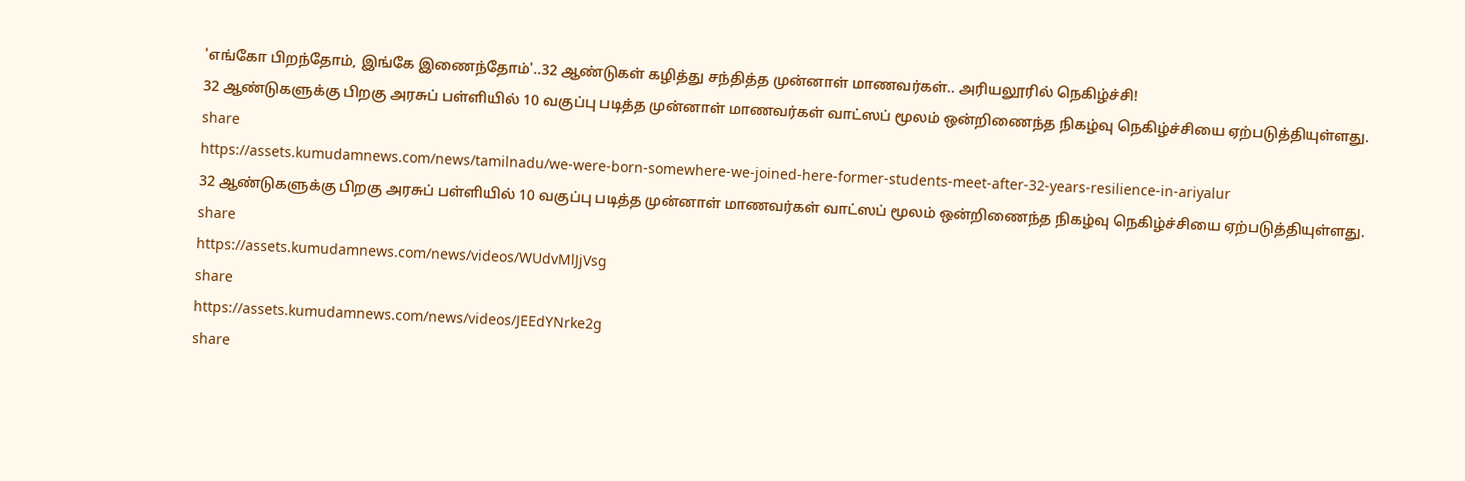'எங்கோ பிறந்தோம், இங்கே இணைந்தோம்'..32 ஆண்டுகள் கழித்து சந்தித்த முன்னாள் மாணவர்கள்.. அரியலூரில் நெகிழ்ச்சி!
32 ஆண்டுகளுக்கு பிறகு அரசுப் பள்ளியில் 10 வகுப்பு படித்த முன்னாள் மாணவர்கள் வாட்ஸப் மூலம் ஒன்றிணைந்த நிகழ்வு நெகிழ்ச்சியை ஏற்படுத்தியுள்ளது.
share
https://assets.kumudamnews.com/news/tamilnadu/we-were-born-somewhere-we-joined-here-former-students-meet-after-32-years-resilience-in-ariyalur
32 ஆண்டுகளுக்கு பிறகு அரசுப் பள்ளியில் 10 வகுப்பு படித்த முன்னாள் மாணவர்கள் வாட்ஸப் மூலம் ஒன்றிணைந்த நிகழ்வு நெகிழ்ச்சியை ஏற்படுத்தியுள்ளது.
share
https://assets.kumudamnews.com/news/videos/WUdvMlJjVsg
share
https://assets.kumudamnews.com/news/videos/JEEdYNrke2g
share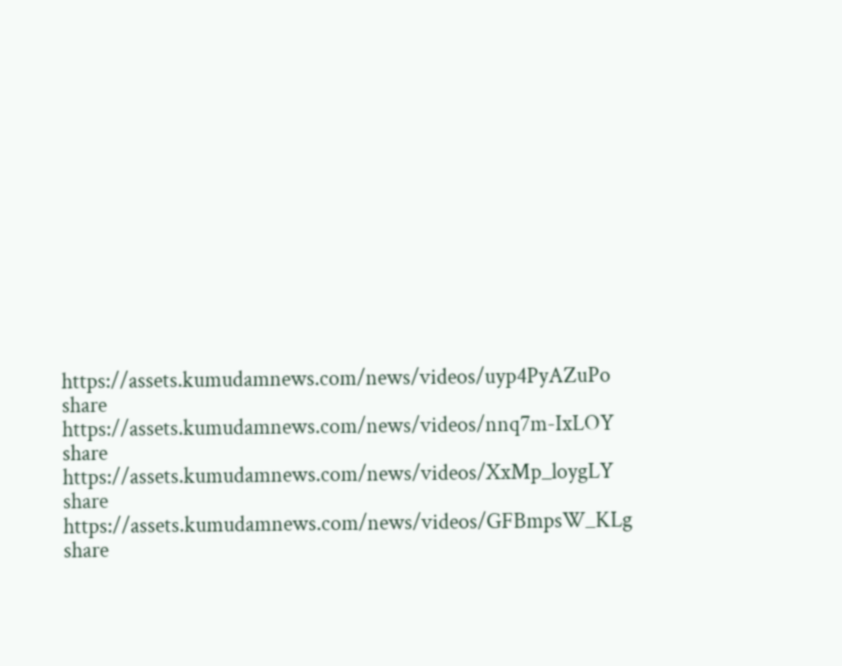https://assets.kumudamnews.com/news/videos/uyp4PyAZuPo
share
https://assets.kumudamnews.com/news/videos/nnq7m-IxLOY
share
https://assets.kumudamnews.com/news/videos/XxMp_loygLY
share
https://assets.kumudamnews.com/news/videos/GFBmpsW_KLg
share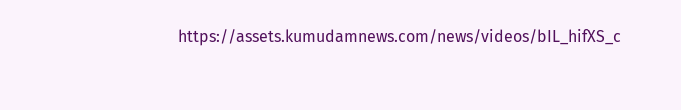https://assets.kumudamnews.com/news/videos/bIL_hifXS_c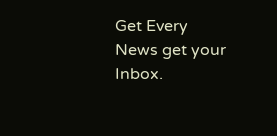Get Every News get your Inbox.